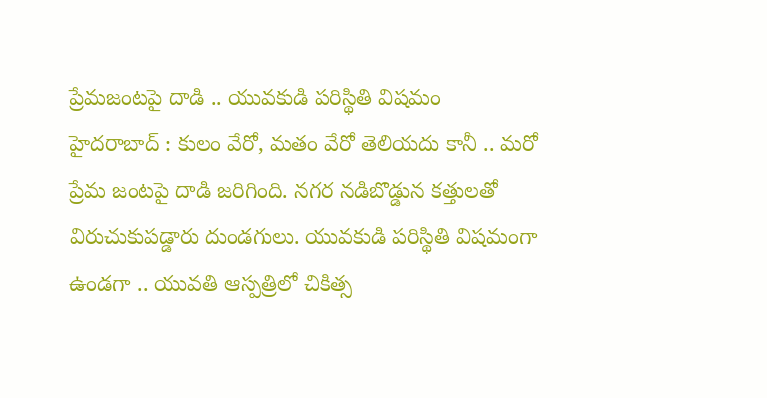ప్రేమజంటపై దాడి .. యువకుడి పరిస్థితి విషమం
హైదరాబాద్ : కులం వేరో, మతం వేరో తెలియదు కానీ .. మరో ప్రేమ జంటపై దాడి జరిగింది. నగర నడిబొడ్డున కత్తులతో విరుచుకుపడ్డారు దుండగులు. యువకుడి పరిస్థితి విషమంగా ఉండగా .. యువతి ఆస్పత్రిలో చికిత్స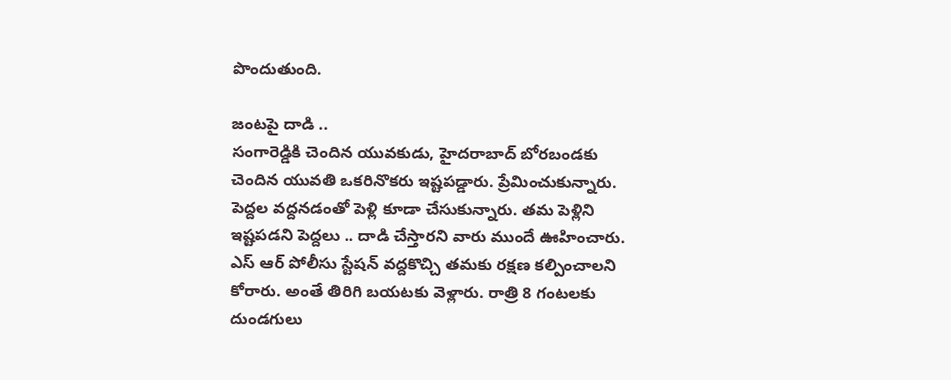పొందుతుంది.

జంటపై దాడి ..
సంగారెడ్డికి చెందిన యువకుడు, హైదరాబాద్ బోరబండకు చెందిన యువతి ఒకరినొకరు ఇష్టపడ్డారు. ప్రేమించుకున్నారు. పెద్దల వద్దనడంతో పెళ్లి కూడా చేసుకున్నారు. తమ పెళ్లిని ఇష్టపడని పెద్దలు .. దాడి చేస్తారని వారు ముందే ఊహించారు. ఎస్ ఆర్ పోలీసు స్టేషన్ వద్దకొచ్చి తమకు రక్షణ కల్పించాలని కోరారు. అంతే తిరిగి బయటకు వెళ్లారు. రాత్రి 8 గంటలకు దుండగులు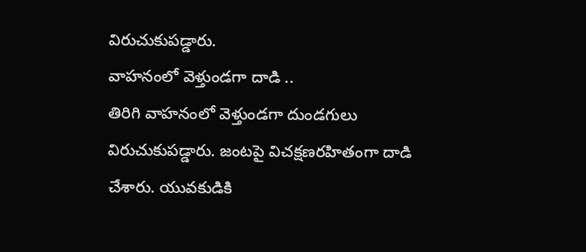విరుచుకుపడ్డారు.
వాహనంలో వెళ్తుండగా దాడి ..
తిరిగి వాహనంలో వెళ్తుండగా దుండగులు విరుచుకుపడ్డారు. జంటపై విచక్షణరహితంగా దాడి చేశారు. యువకుడికి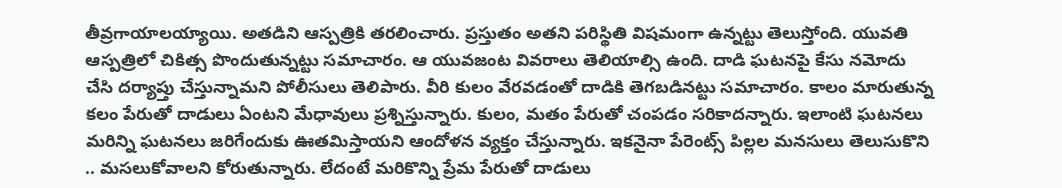తీవ్రగాయాలయ్యాయి. అతడిని ఆస్పత్రికి తరలించారు. ప్రస్తుతం అతని పరిస్థితి విషమంగా ఉన్నట్టు తెలుస్తోంది. యువతి ఆస్పత్రిలో చికిత్స పొందుతున్నట్టు సమాచారం. ఆ యువజంట వివరాలు తెలియాల్సి ఉంది. దాడి ఘటనపై కేసు నమోదు చేసి దర్యాప్తు చేస్తున్నామని పోలీసులు తెలిపారు. వీరి కులం వేరవడంతో దాడికి తెగబడినట్టు సమాచారం. కాలం మారుతున్న కలం పేరుతో దాడులు ఏంటని మేధావులు ప్రశ్నిస్తున్నారు. కులం, మతం పేరుతో చంపడం సరికాదన్నారు. ఇలాంటి ఘటనలు మరిన్ని ఘటనలు జరిగేందుకు ఊతమిస్తాయని ఆందోళన వ్యక్తం చేస్తున్నారు. ఇకనైనా పేరెంట్స్ పిల్లల మనసులు తెలుసుకొని .. మసలుకోవాలని కోరుతున్నారు. లేదంటే మరికొన్ని ప్రేమ పేరుతో దాడులు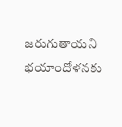జరుగుతాయని భయాందోళనకు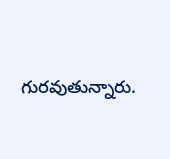గురవుతున్నారు.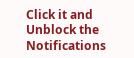Click it and Unblock the Notifications